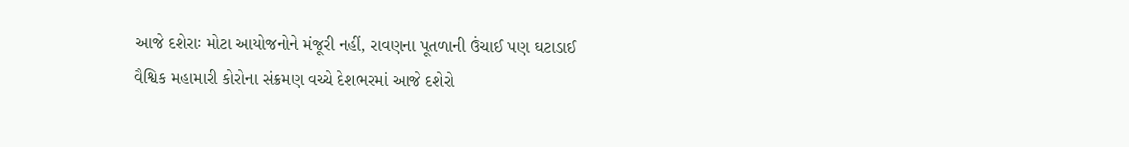આજે દશેરાઃ મોટા આયોજનોને મંજૂરી નહીં, રાવણના પૂતળાની ઉંચાઈ પણ ઘટાડાઈ
વૈશ્વિક મહામારી કોરોના સંક્રમણ વચ્ચે દેશભરમાં આજે દશેરો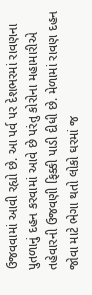ઉજવવામાં આવી રહ્યો છે. આ પર્વ પર દેશભરમાં રાવણના પુતળાનું દહન કરવામાં આવે છે પરંતુ કોરોના મહામારીએ તહેવારની ઉજવણી ફિક્કી પાડી દીધી છે. મેળામાં રાવણ દહન જોવા માટે ભેગા થતો લોકો ઘરમાં જ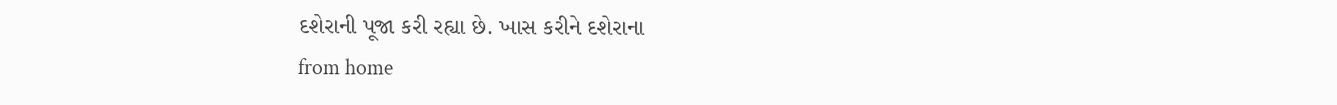દશેરાની પૂજા કરી રહ્યા છે. ખાસ કરીને દશેરાના
from home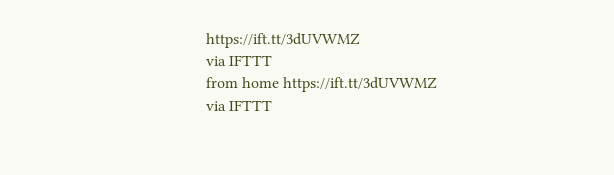https://ift.tt/3dUVWMZ
via IFTTT
from home https://ift.tt/3dUVWMZ
via IFTTT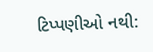ટિપ્પણીઓ નથી: